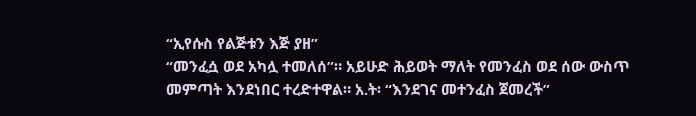“ኢየሱስ የልጅቱን እጅ ያዘ”
“መንፈሷ ወደ አካሏ ተመለሰ”። አይሁድ ሕይወት ማለት የመንፈስ ወደ ሰው ውስጥ መምጣት እንደነበር ተረድተዋል። አ.ት፡ “እንደገና መተንፈስ ጀመረች”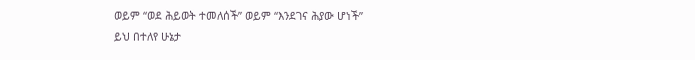ወይም “ወደ ሕይወት ተመለሰች” ወይም “እንደገና ሕያው ሆነች”
ይህ በተለየ ሁኔታ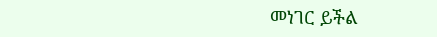መነገር ይችል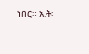ነበር። አ.ት፡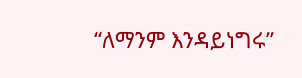“ለማንም እንዳይነግሩ”